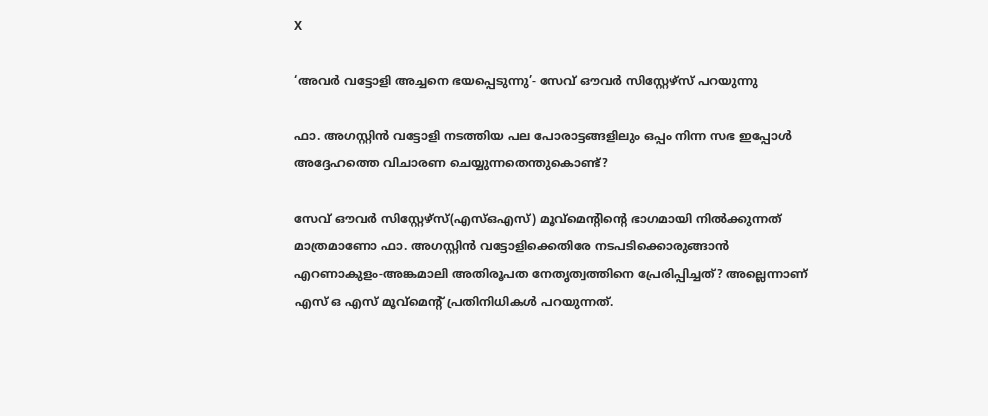X

‘അവര്‍ വട്ടോളി അച്ചനെ ഭയപ്പെടുന്നു’- സേവ് ഔവര്‍ സിസ്റ്റേഴ്‌സ് പറയുന്നു

ഫാ. അഗസ്റ്റിന്‍ വട്ടോളി നടത്തിയ പല പോരാട്ടങ്ങളിലും ഒപ്പം നിന്ന സഭ ഇപ്പോള്‍ അദ്ദേഹത്തെ വിചാരണ ചെയ്യുന്നതെന്തുകൊണ്ട്?

സേവ് ഔവര്‍ സിസ്റ്റേഴ്‌സ്(എസ്ഒഎസ്) മൂവ്‌മെന്റിന്റെ ഭാഗമായി നില്‍ക്കുന്നത് മാത്രമാണോ ഫാ. അഗസ്റ്റിന്‍ വട്ടോളിക്കെതിരേ നടപടിക്കൊരുങ്ങാന്‍ എറണാകുളം-അങ്കമാലി അതിരൂപത നേതൃത്വത്തിനെ പ്രേരിപ്പിച്ചത്? അല്ലെന്നാണ് എസ് ഒ എസ് മൂവ്‌മെന്റ് പ്രതിനിധികള്‍ പറയുന്നത്.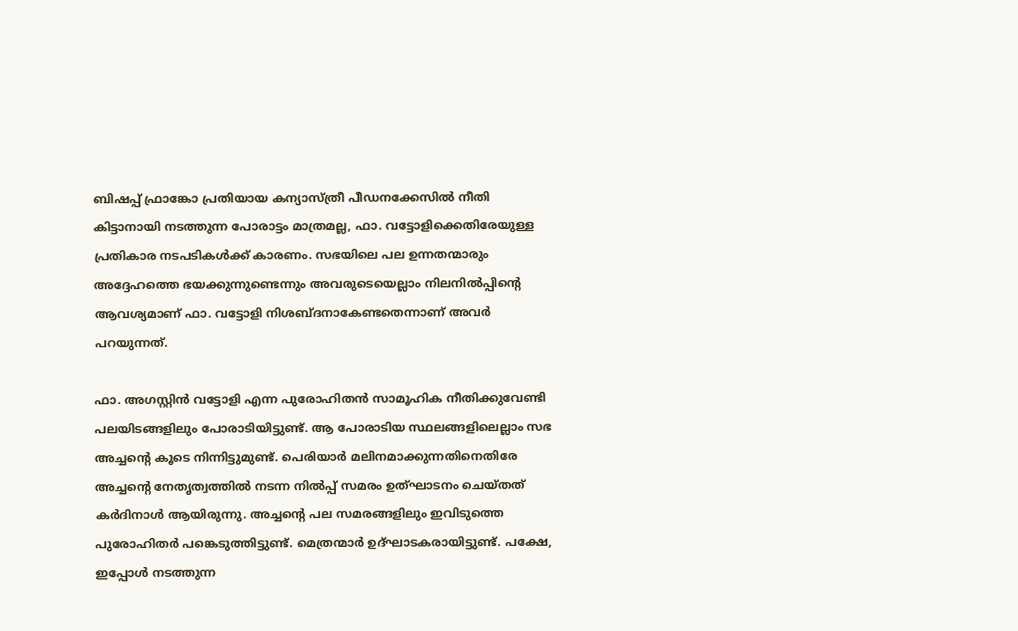ബിഷപ്പ് ഫ്രാങ്കോ പ്രതിയായ കന്യാസ്ത്രീ പീഡനക്കേസില്‍ നീതി കിട്ടാനായി നടത്തുന്ന പോരാട്ടം മാത്രമല്ല, ഫാ. വട്ടോളിക്കെതിരേയുള്ള പ്രതികാര നടപടികള്‍ക്ക് കാരണം. സഭയിലെ പല ഉന്നതന്മാരും അദ്ദേഹത്തെ ഭയക്കുന്നുണ്ടെന്നും അവരുടെയെല്ലാം നിലനില്‍പ്പിന്റെ ആവശ്യമാണ് ഫാ. വട്ടോളി നിശബ്ദനാകേണ്ടതെന്നാണ് അവര്‍ പറയുന്നത്.

ഫാ. അഗസ്റ്റിന്‍ വട്ടോളി എന്ന പുരോഹിതന്‍ സാമൂഹിക നീതിക്കുവേണ്ടി പലയിടങ്ങളിലും പോരാടിയിട്ടുണ്ട്. ആ പോരാടിയ സ്ഥലങ്ങളിലെല്ലാം സഭ അച്ചന്റെ കൂടെ നിന്നിട്ടുമുണ്ട്. പെരിയാര്‍ മലിനമാക്കുന്നതിനെതിരേ അച്ചന്റെ നേതൃത്വത്തില്‍ നടന്ന നില്‍പ്പ് സമരം ഉത്ഘാടനം ചെയ്തത് കര്‍ദിനാള്‍ ആയിരുന്നു. അച്ചന്റെ പല സമരങ്ങളിലും ഇവിടുത്തെ പുരോഹിതര്‍ പങ്കെടുത്തിട്ടുണ്ട്. മെത്രന്മാര്‍ ഉദ്ഘാടകരായിട്ടുണ്ട്. പക്ഷേ, ഇപ്പോള്‍ നടത്തുന്ന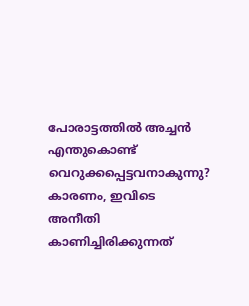പോരാട്ടത്തില്‍ അച്ചന്‍ എന്തുകൊണ്ട് വെറുക്കപ്പെട്ടവനാകുന്നു? കാരണം, ഇവിടെ അനീതി കാണിച്ചിരിക്കുന്നത്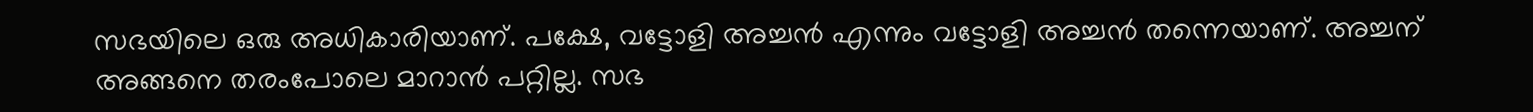സഭയിലെ ഒരു അധികാരിയാണ്. പക്ഷേ, വട്ടോളി അച്ചന്‍ എന്നും വട്ടോളി അച്ചന്‍ തന്നെയാണ്. അച്ചന് അങ്ങനെ തരംപോലെ മാറാന്‍ പറ്റില്ല. സഭ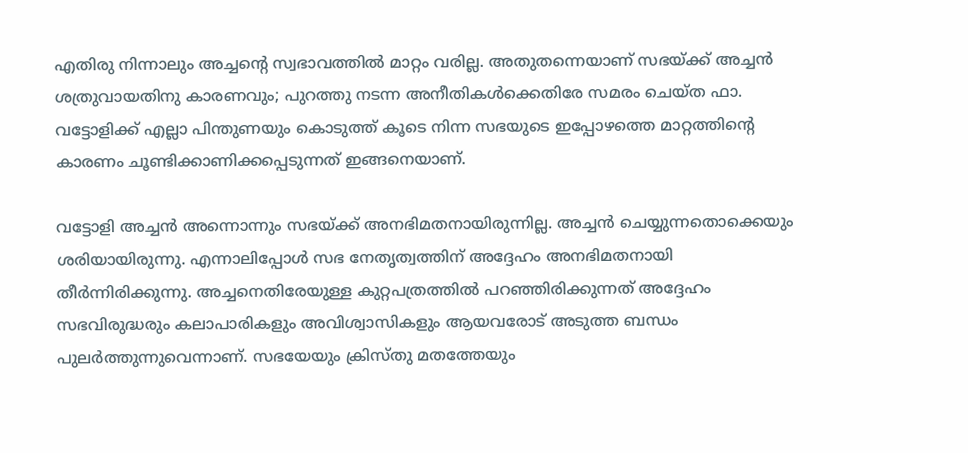എതിരു നിന്നാലും അച്ചന്റെ സ്വഭാവത്തില്‍ മാറ്റം വരില്ല. അതുതന്നെയാണ് സഭയ്ക്ക് അച്ചന്‍ ശത്രുവായതിനു കാരണവും; പുറത്തു നടന്ന അനീതികള്‍ക്കെതിരേ സമരം ചെയ്ത ഫാ. വട്ടോളിക്ക് എല്ലാ പിന്തുണയും കൊടുത്ത് കൂടെ നിന്ന സഭയുടെ ഇപ്പോഴത്തെ മാറ്റത്തിന്റെ കാരണം ചൂണ്ടിക്കാണിക്കപ്പെടുന്നത് ഇങ്ങനെയാണ്.

വട്ടോളി അച്ചന്‍ അന്നൊന്നും സഭയ്ക്ക് അനഭിമതനായിരുന്നില്ല. അച്ചന്‍ ചെയ്യുന്നതൊക്കെയും ശരിയായിരുന്നു. എന്നാലിപ്പോള്‍ സഭ നേതൃത്വത്തിന് അദ്ദേഹം അനഭിമതനായി തീര്‍ന്നിരിക്കുന്നു. അച്ചനെതിരേയുള്ള കുറ്റപത്രത്തില്‍ പറഞ്ഞിരിക്കുന്നത് അദ്ദേഹം സഭവിരുദ്ധരും കലാപാരികളും അവിശ്വാസികളും ആയവരോട് അടുത്ത ബന്ധം പുലര്‍ത്തുന്നുവെന്നാണ്. സഭയേയും ക്രിസ്തു മതത്തേയും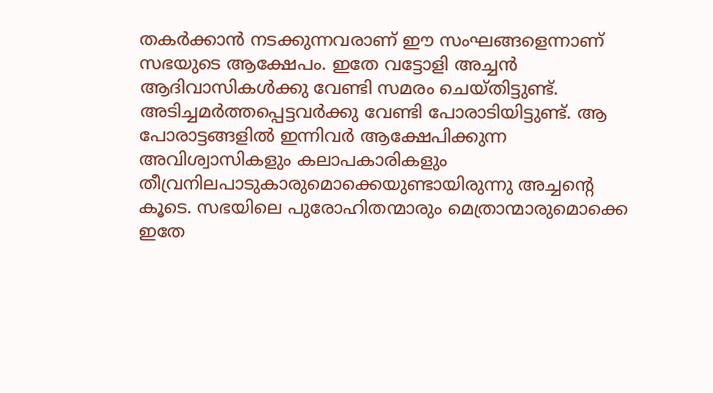തകര്‍ക്കാന്‍ നടക്കുന്നവരാണ് ഈ സംഘങ്ങളെന്നാണ് സഭയുടെ ആക്ഷേപം. ഇതേ വട്ടോളി അച്ചന്‍ ആദിവാസികള്‍ക്കു വേണ്ടി സമരം ചെയ്തിട്ടുണ്ട്. അടിച്ചമര്‍ത്തപ്പെട്ടവര്‍ക്കു വേണ്ടി പോരാടിയിട്ടുണ്ട്. ആ പോരാട്ടങ്ങളില്‍ ഇന്നിവര്‍ ആക്ഷേപിക്കുന്ന അവിശ്വാസികളും കലാപകാരികളും തീവ്രനിലപാടുകാരുമൊക്കെയുണ്ടായിരുന്നു അച്ചന്റെ കൂടെ. സഭയിലെ പുരോഹിതന്മാരും മെത്രാന്മാരുമൊക്കെ ഇതേ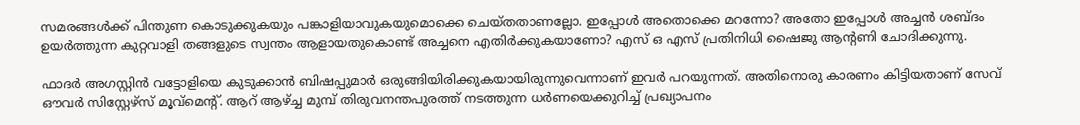സമരങ്ങള്‍ക്ക് പിന്തുണ കൊടുക്കുകയും പങ്കാളിയാവുകയുമൊക്കെ ചെയ്തതാണല്ലോ. ഇപ്പോള്‍ അതൊക്കെ മറന്നോ? അതോ ഇപ്പോള്‍ അച്ചന്‍ ശബ്ദം ഉയര്‍ത്തുന്ന കുറ്റവാളി തങ്ങളുടെ സ്വന്തം ആളായതുകൊണ്ട് അച്ചനെ എതിര്‍ക്കുകയാണോ? എസ് ഒ എസ് പ്രതിനിധി ഷൈജു ആന്റണി ചോദിക്കുന്നു.

ഫാദര്‍ അഗസ്റ്റിന്‍ വട്ടോളിയെ കുടുക്കാന്‍ ബിഷപ്പുമാര്‍ ഒരുങ്ങിയിരിക്കുകയായിരുന്നുവെന്നാണ് ഇവര്‍ പറയുന്നത്. അതിനൊരു കാരണം കിട്ടിയതാണ് സേവ് ഔവര്‍ സിസ്റ്റേഴ്‌സ് മൂവ്‌മെന്റ്. ആറ് ആഴ്ച്ച മുമ്പ് തിരുവനന്തപുരത്ത് നടത്തുന്ന ധര്‍ണയെക്കുറിച്ച് പ്രഖ്യാപനം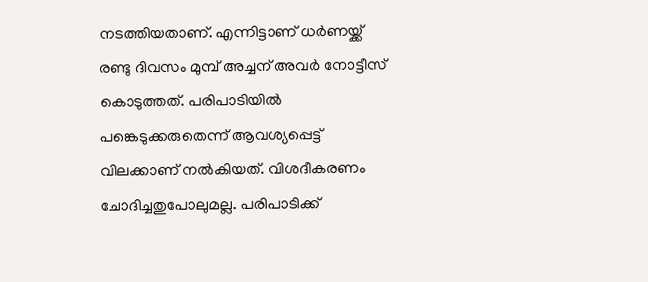നടത്തിയതാണ്. എന്നിട്ടാണ് ധര്‍ണയ്ക്ക് രണ്ടു ദിവസം മുമ്പ് അച്ചന് അവര്‍ നോട്ടീസ് കൊടുത്തത്. പരിപാടിയില്‍ പങ്കെടുക്കരുതെന്ന് ആവശ്യപ്പെട്ട് വിലക്കാണ് നല്‍കിയത്. വിശദീകരണം ചോദിച്ചതുപോലുമല്ല. പരിപാടിക്ക്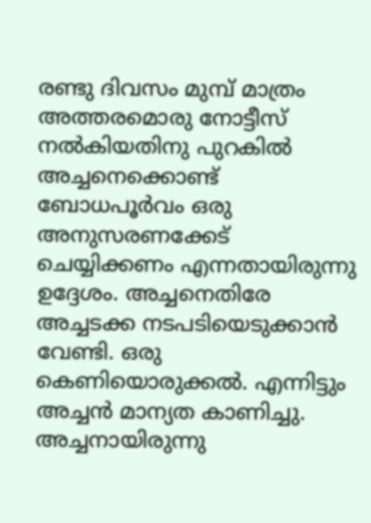രണ്ടു ദിവസം മുമ്പ് മാത്രം അത്തരമൊരു നോട്ടീസ് നല്‍കിയതിനു പുറകില്‍ അച്ചനെക്കൊണ്ട് ബോധപൂര്‍വം ഒരു അനുസരണക്കേട് ചെയ്യിക്കണം എന്നതായിരുന്നു ഉദ്ദേശം. അച്ചനെതിരേ അച്ചടക്ക നടപടിയെടുക്കാന്‍ വേണ്ടി. ഒരു കെണിയൊരുക്കല്‍. എന്നിട്ടും അച്ചന്‍ മാന്യത കാണിച്ചു. അച്ചനായിരുന്നു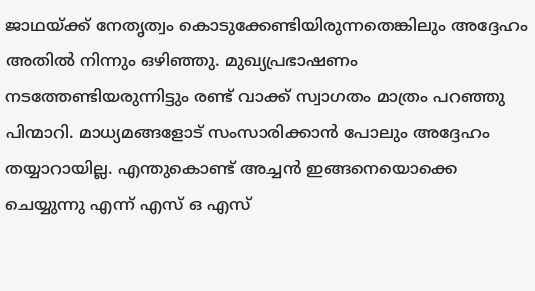ജാഥയ്ക്ക് നേതൃത്വം കൊടുക്കേണ്ടിയിരുന്നതെങ്കിലും അദ്ദേഹം അതില്‍ നിന്നും ഒഴിഞ്ഞു. മുഖ്യപ്രഭാഷണം നടത്തേണ്ടിയരുന്നിട്ടും രണ്ട് വാക്ക് സ്വാഗതം മാത്രം പറഞ്ഞു പിന്മാറി. മാധ്യമങ്ങളോട് സംസാരിക്കാന്‍ പോലും അദ്ദേഹം തയ്യാറായില്ല. എന്തുകൊണ്ട് അച്ചന്‍ ഇങ്ങനെയൊക്കെ ചെയ്യുന്നു എന്ന് എസ് ഒ എസ്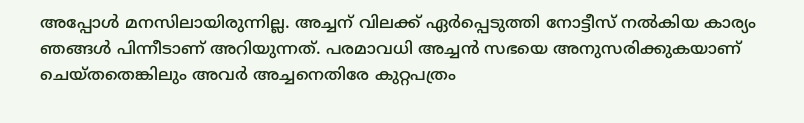അപ്പോള്‍ മനസിലായിരുന്നില്ല. അച്ചന് വിലക്ക് ഏര്‍പ്പെടുത്തി നോട്ടീസ് നല്‍കിയ കാര്യം ഞങ്ങള്‍ പിന്നീടാണ് അറിയുന്നത്. പരമാവധി അച്ചന്‍ സഭയെ അനുസരിക്കുകയാണ് ചെയ്തതെങ്കിലും അവര്‍ അച്ചനെതിരേ കുറ്റപത്രം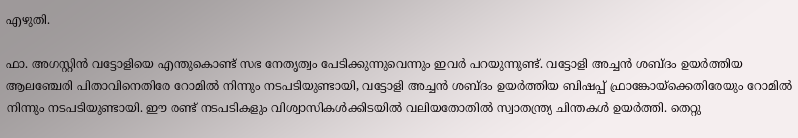എഴുതി.

ഫാ. അഗസ്റ്റിന്‍ വട്ടോളിയെ എന്തുകൊണ്ട് സഭ നേതൃത്വം പേടിക്കുന്നുവെന്നും ഇവര്‍ പറയുന്നുണ്ട്. വട്ടോളി അച്ചന്‍ ശബ്ദം ഉയര്‍ത്തിയ ആലഞ്ചേരി പിതാവിനെതിരേ റോമില്‍ നിന്നും നടപടിയുണ്ടായി, വട്ടോളി അച്ചന്‍ ശബ്ദം ഉയര്‍ത്തിയ ബിഷപ്പ് ഫ്രാങ്കോയ്‌ക്കെതിരേയും റോമില്‍ നിന്നും നടപടിയുണ്ടായി. ഈ രണ്ട് നടപടികളും വിശ്വാസികള്‍ക്കിടയില്‍ വലിയതോതില്‍ സ്വാതന്ത്ര്യ ചിന്തകള്‍ ഉയര്‍ത്തി. തെറ്റു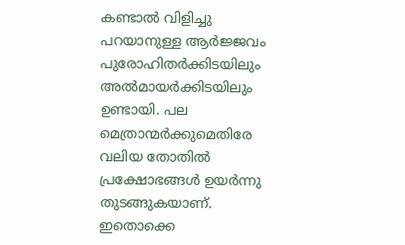കണ്ടാല്‍ വിളിച്ചു പറയാനുള്ള ആര്‍ജ്ജവം പുരോഹിതര്‍ക്കിടയിലും അല്‍മായര്‍ക്കിടയിലും ഉണ്ടായി. പല മെത്രാന്മര്‍ക്കുമെതിരേ വലിയ തോതില്‍ പ്രക്ഷോഭങ്ങള്‍ ഉയര്‍ന്നു തുടങ്ങുകയാണ്. ഇതൊക്കെ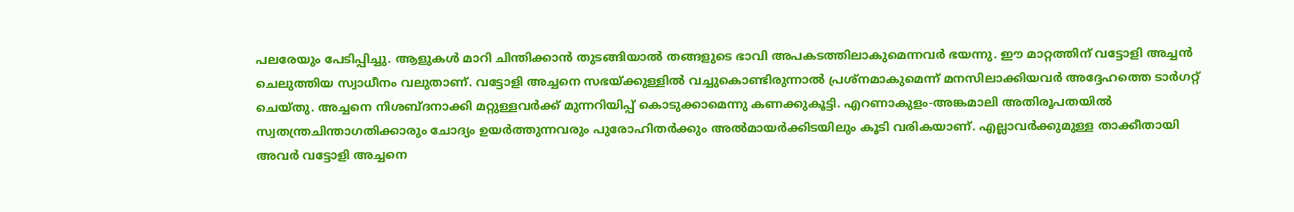പലരേയും പേടിപ്പിച്ചു. ആളുകള്‍ മാറി ചിന്തിക്കാന്‍ തുടങ്ങിയാല്‍ തങ്ങളുടെ ഭാവി അപകടത്തിലാകുമെന്നവര്‍ ഭയന്നു. ഈ മാറ്റത്തിന് വട്ടോളി അച്ചന്‍ ചെലുത്തിയ സ്വാധീനം വലുതാണ്. വട്ടോളി അച്ചനെ സഭയ്ക്കുള്ളില്‍ വച്ചുകൊണ്ടിരുന്നാല്‍ പ്രശ്‌നമാകുമെന്ന് മനസിലാക്കിയവര്‍ അദ്ദേഹത്തെ ടാര്‍ഗറ്റ് ചെയ്തു. അച്ചനെ നിശബ്ദനാക്കി മറ്റുള്ളവര്‍ക്ക് മുന്നറിയിപ്പ് കൊടുക്കാമെന്നു കണക്കുകൂട്ടി. എറണാകുളം-അങ്കമാലി അതിരൂപതയില്‍ സ്വതന്ത്രചിന്താഗതിക്കാരും ചോദ്യം ഉയര്‍ത്തുന്നവരും പുരോഹിതര്‍ക്കും അല്‍മായര്‍ക്കിടയിലും കൂടി വരികയാണ്. എല്ലാവര്‍ക്കുമുള്ള താക്കീതായി അവര്‍ വട്ടോളി അച്ചനെ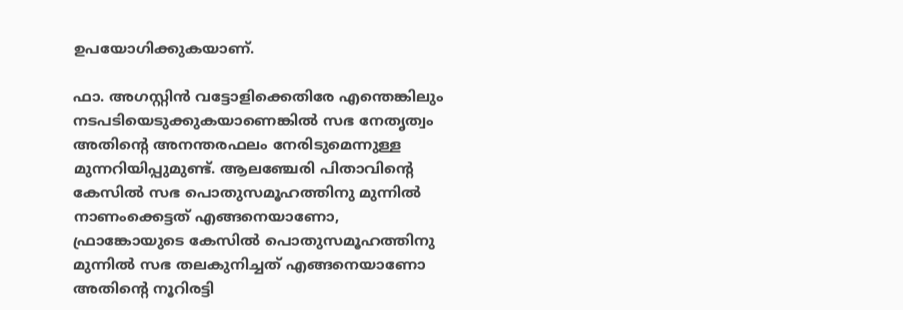ഉപയോഗിക്കുകയാണ്.

ഫാ. അഗസ്റ്റിന്‍ വട്ടോളിക്കെതിരേ എന്തെങ്കിലും നടപടിയെടുക്കുകയാണെങ്കില്‍ സഭ നേതൃത്വം അതിന്റെ അനന്തരഫലം നേരിടുമെന്നുള്ള മുന്നറിയിപ്പുമുണ്ട്. ആലഞ്ചേരി പിതാവിന്റെ കേസില്‍ സഭ പൊതുസമൂഹത്തിനു മുന്നില്‍ നാണംക്കെട്ടത് എങ്ങനെയാണോ, ഫ്രാങ്കോയുടെ കേസില്‍ പൊതുസമൂഹത്തിനു മുന്നില്‍ സഭ തലകുനിച്ചത് എങ്ങനെയാണോ അതിന്റെ നൂറിരട്ടി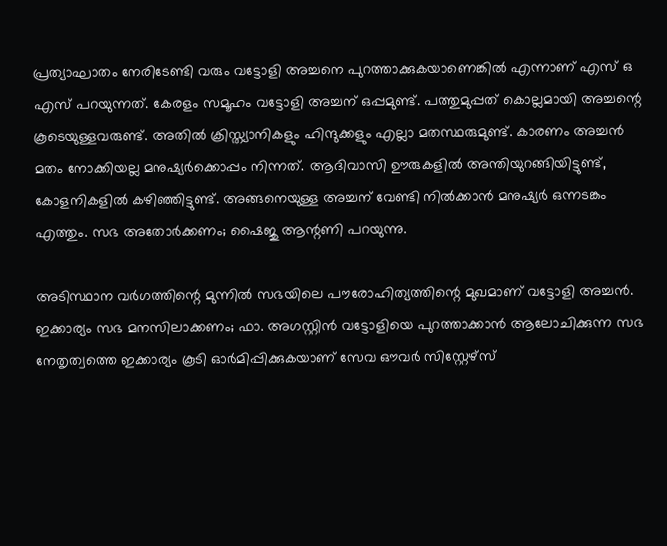പ്രത്യാഘാതം നേരിടേണ്ടി വരും വട്ടോളി അച്ചനെ പുറത്താക്കുകയാണെങ്കില്‍ എന്നാണ് എസ് ഒ എസ് പറയുന്നത്. കേരളം സമൂഹം വട്ടോളി അച്ചന് ഒപ്പമുണ്ട്. പത്തുമുപ്പത് കൊല്ലമായി അച്ചന്റെ കൂടെയുള്ളവരുണ്ട്. അതില്‍ ക്രിസ്ത്യാനികളും ഹിന്ദുക്കളും എല്ലാ മതസ്ഥരുമുണ്ട്. കാരണം അച്ചന്‍ മതം നോക്കിയല്ല മനുഷ്യര്‍ക്കൊപ്പം നിന്നത്. ആദിവാസി ഊരുകളില്‍ അന്തിയുറങ്ങിയിട്ടുണ്ട്, കോളനികളില്‍ കഴിഞ്ഞിട്ടുണ്ട്. അങ്ങനെയുള്ള അച്ചന് വേണ്ടി നില്‍ക്കാന്‍ മനുഷ്യര്‍ ഒന്നടങ്കം എത്തും. സഭ അതോര്‍ക്കണം; ഷൈജു ആന്റണി പറയുന്നു.

അടിസ്ഥാന വര്‍ഗത്തിന്റെ മുന്നില്‍ സഭയിലെ പൗരോഹിത്യത്തിന്റെ മുഖമാണ് വട്ടോളി അച്ചന്‍. ഇക്കാര്യം സഭ മനസിലാക്കണം; ഫാ. അഗസ്റ്റിന്‍ വട്ടോളിയെ പുറത്താക്കാന്‍ ആലോചിക്കുന്ന സഭ നേതൃത്വത്തെ ഇക്കാര്യം കൂടി ഓര്‍മിപ്പിക്കുകയാണ് സേവ ഔവര്‍ സിസ്റ്റേഴ്‌സ്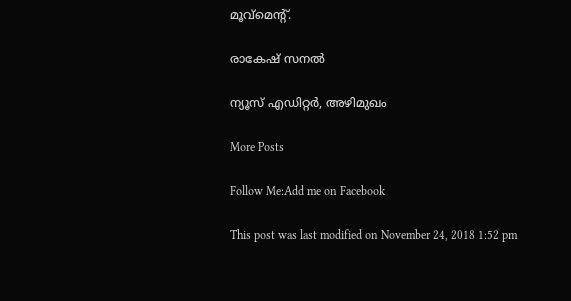മൂവ്‌മെന്റ്.

രാകേഷ് സനല്‍

ന്യൂസ് എഡിറ്റര്‍, അഴിമുഖം

More Posts

Follow Me:Add me on Facebook

This post was last modified on November 24, 2018 1:52 pm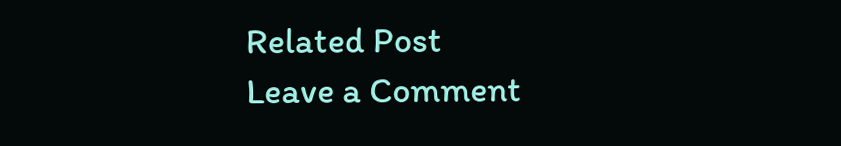Related Post
Leave a Comment